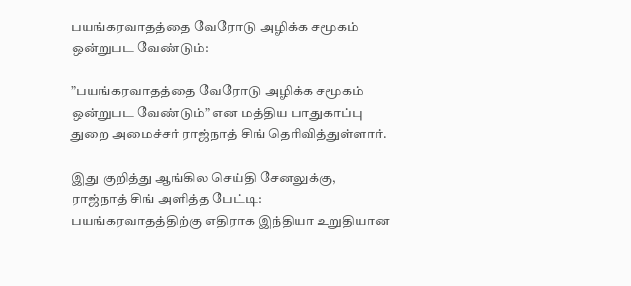பயங்கரவாதத்தை வேரோடு அழிக்க சமூகம் ஒன்றுபட வேண்டும்:

”பயங்கரவாதத்தை வேரோடு அழிக்க சமூகம் ஒன்றுபட வேண்டும்” என மத்திய பாதுகாப்பு துறை அமைச்சர் ராஜ்நாத் சிங் தெரிவித்துள்ளார்.

இது குறித்து ஆங்கில செய்தி சேனலுக்கு, ராஜ்நாத் சிங் அளித்த பேட்டி: பயங்கரவாதத்திற்கு எதிராக இந்தியா உறுதியான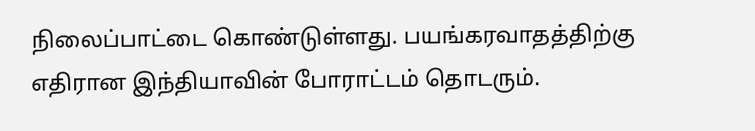நிலைப்பாட்டை கொண்டுள்ளது. பயங்கரவாதத்திற்கு எதிரான இந்தியாவின் போராட்டம் தொடரும்.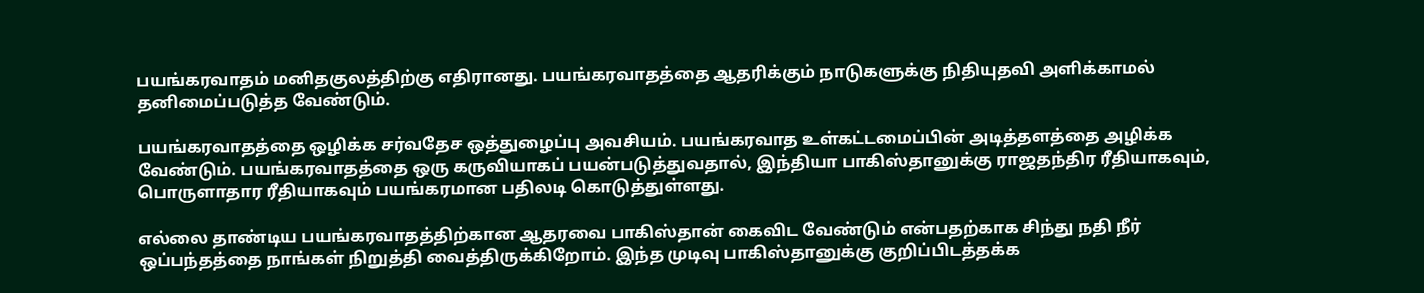பயங்கரவாதம் மனிதகுலத்திற்கு எதிரானது. பயங்கரவாதத்தை ஆதரிக்கும் நாடுகளுக்கு நிதியுதவி அளிக்காமல் தனிமைப்படுத்த வேண்டும்.

பயங்கரவாதத்தை ஒழிக்க சர்வதேச ஒத்துழைப்பு அவசியம். பயங்கரவாத உள்கட்டமைப்பின் அடித்தளத்தை அழிக்க வேண்டும். பயங்கரவாதத்தை ஒரு கருவியாகப் பயன்படுத்துவதால், இந்தியா பாகிஸ்தானுக்கு ராஜதந்திர ரீதியாகவும், பொருளாதார ரீதியாகவும் பயங்கரமான பதிலடி கொடுத்துள்ளது.

எல்லை தாண்டிய பயங்கரவாதத்திற்கான ஆதரவை பாகிஸ்தான் கைவிட வேண்டும் என்பதற்காக சிந்து நதி நீர் ஒப்பந்தத்தை நாங்கள் நிறுத்தி வைத்திருக்கிறோம். இந்த முடிவு பாகிஸ்தானுக்கு குறிப்பிடத்தக்க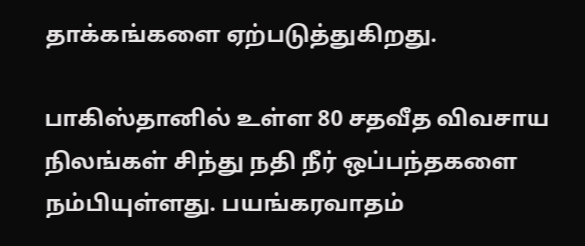தாக்கங்களை ஏற்படுத்துகிறது.

பாகிஸ்தானில் உள்ள 80 சதவீத விவசாய நிலங்கள் சிந்து நதி நீர் ஒப்பந்தகளை நம்பியுள்ளது. பயங்கரவாதம்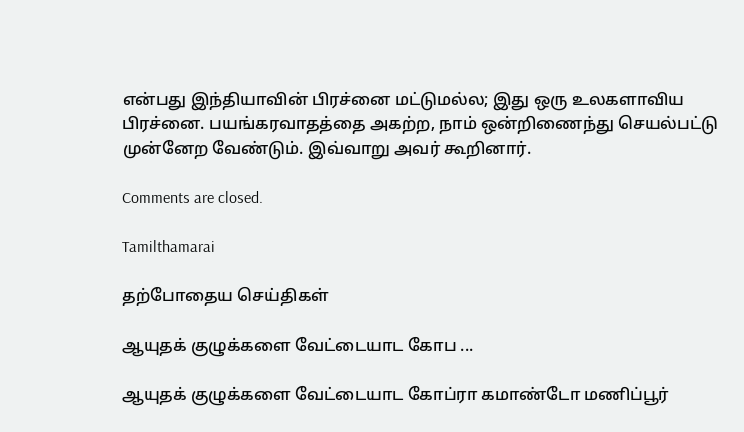என்பது இந்தியாவின் பிரச்னை மட்டுமல்ல; இது ஒரு உலகளாவிய பிரச்னை. பயங்கரவாதத்தை அகற்ற, நாம் ஒன்றிணைந்து செயல்பட்டு முன்னேற வேண்டும். இவ்வாறு அவர் கூறினார்.

Comments are closed.

Tamilthamarai

தற்போதைய செய்திகள்

ஆயுதக் குழுக்களை வேட்டையாட கோப ...

ஆயுதக் குழுக்களை வேட்டையாட கோப்ரா கமாண்டோ மணிப்பூர்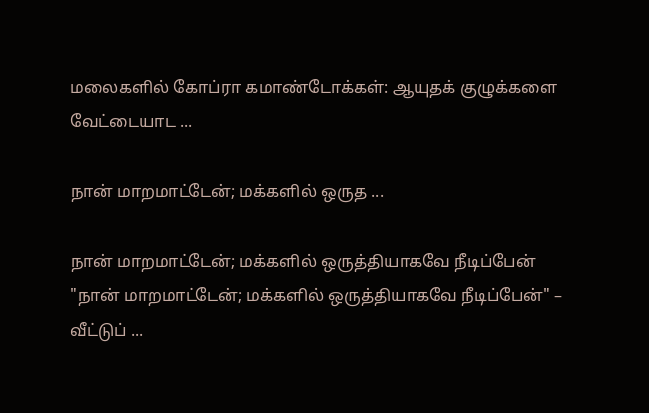மலைகளில் கோப்ரா கமாண்டோக்கள்: ஆயுதக் குழுக்களை வேட்டையாட ...

நான் மாறமாட்டேன்; மக்களில் ஒருத ...

நான் மாறமாட்டேன்; மக்களில் ஒருத்தியாகவே நீடிப்பேன் "நான் மாறமாட்டேன்; மக்களில் ஒருத்தியாகவே நீடிப்பேன்" – வீட்டுப் ...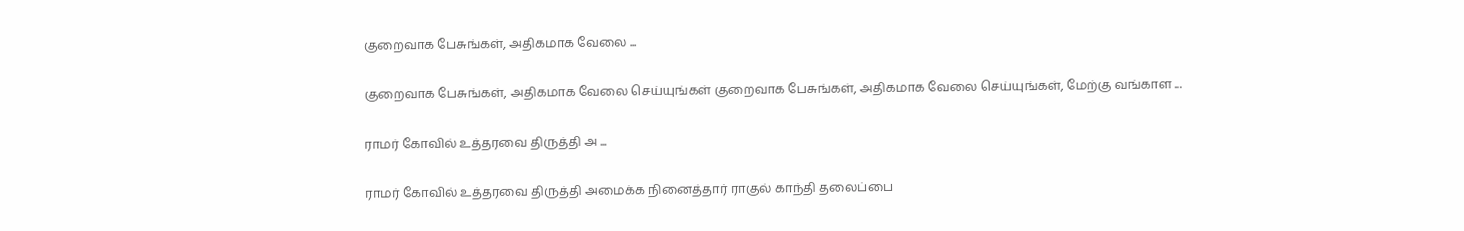குறைவாக பேசுங்கள், அதிகமாக வேலை ...

குறைவாக பேசுங்கள், அதிகமாக வேலை செய்யுங்கள் குறைவாக பேசுங்கள், அதிகமாக வேலை செய்யுங்கள், மேற்கு வங்காள ...

ராமர் கோவில் உத்தரவை திருத்தி அ ...

ராமர் கோவில் உத்தரவை திருத்தி அமைக்க நினைத்தார் ராகுல் காந்தி தலைப்பை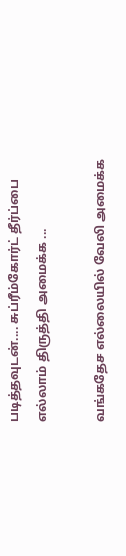படித்தவுடன்.... சுப்ரீம்கோர்ட் தீர்ப்பை எல்லாம் திருத்தி அமைக்க ...

வங்கதேச எல்லையில் வேலி அமைக்க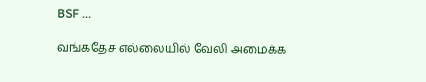BSF ...

வங்கதேச எல்லையில் வேலி அமைக்க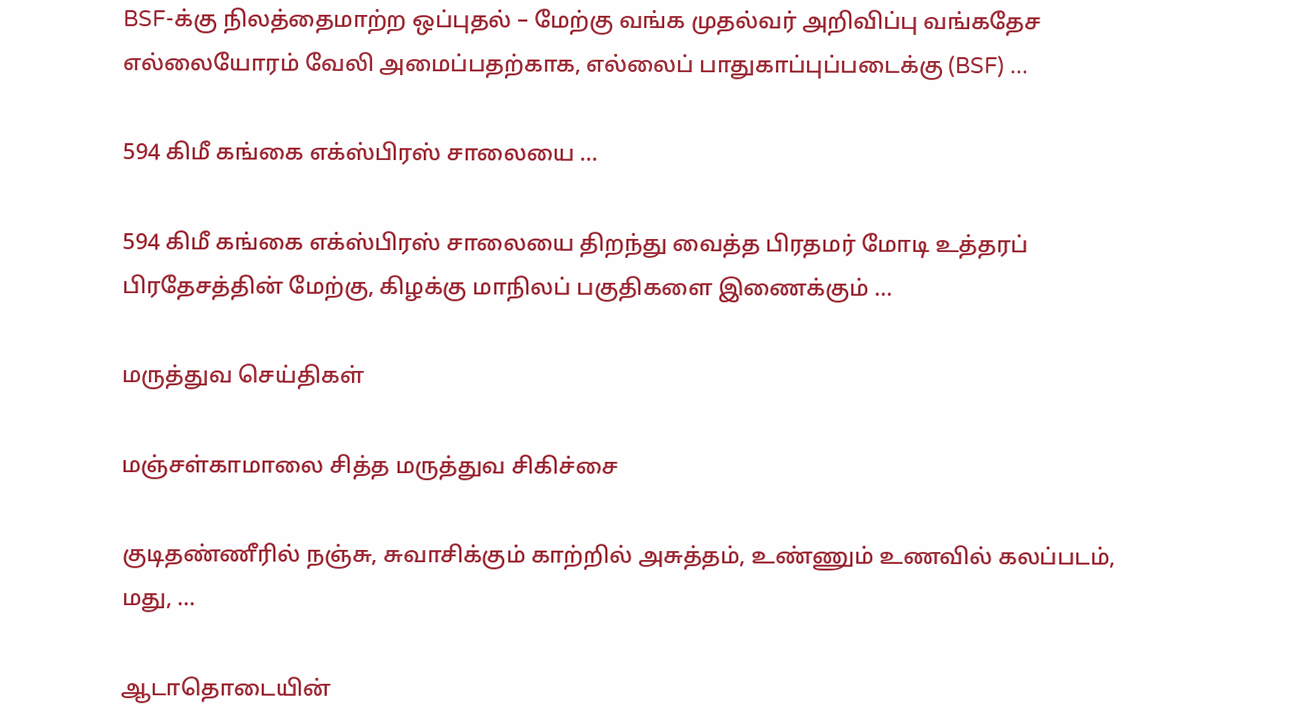BSF-க்கு நிலத்தைமாற்ற ஒப்புதல் – மேற்கு வங்க முதல்வர் அறிவிப்பு வங்கதேச எல்லையோரம் வேலி அமைப்பதற்காக, எல்லைப் பாதுகாப்புப்படைக்கு (BSF) ...

594 கிமீ கங்கை எக்ஸ்பிரஸ் சாலையை ...

594 கிமீ கங்கை எக்ஸ்பிரஸ் சாலையை திறந்து வைத்த பிரதமர் மோடி உத்தரப் பிரதேசத்தின் மேற்கு, கிழக்கு மாநிலப் பகுதிகளை இணைக்கும் ...

மருத்துவ செய்திகள்

மஞ்சள்காமாலை சித்த மருத்துவ சிகிச்சை

குடிதண்ணீரில் நஞ்சு, சுவாசிக்கும் காற்றில் அசுத்தம், உண்ணும் உணவில் கலப்படம், மது, ...

ஆடாதொடையின்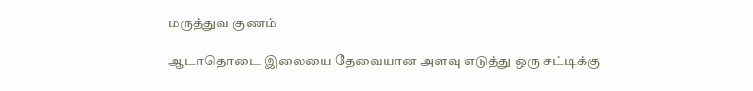மருத்துவ குணம்

ஆடாதொடை இலையை தேவையான அளவு எடுத்து ஒரு சட்டிக்கு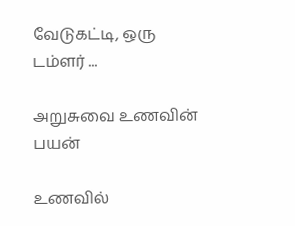வேடுகட்டி, ஒரு டம்ளர் ...

அறுசுவை உணவின் பயன்

உணவில்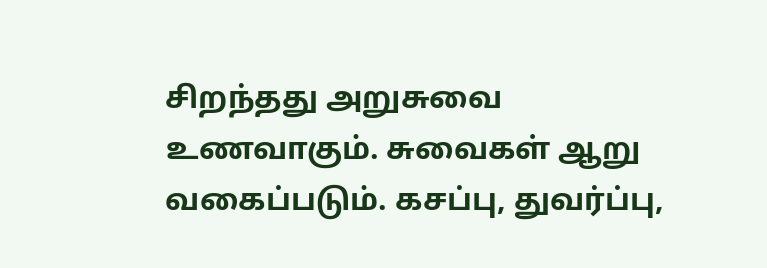சிறந்தது அறுசுவை உணவாகும். சுவைகள் ஆறு வகைப்படும். கசப்பு, துவர்ப்பு,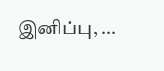இனிப்பு, ...